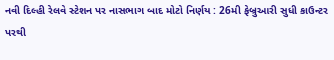નવી દિલ્હી રેલવે સ્ટેશન પર નાસભાગ બાદ મોટો નિર્ણય : 26મી ફેબ્રુઆરી સુધી કાઉન્ટર પરથી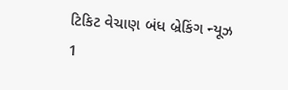ટિકિટ વેચાણ બંધ બ્રેકિંગ ન્યૂઝ 1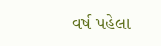વર્ષ પહેલા